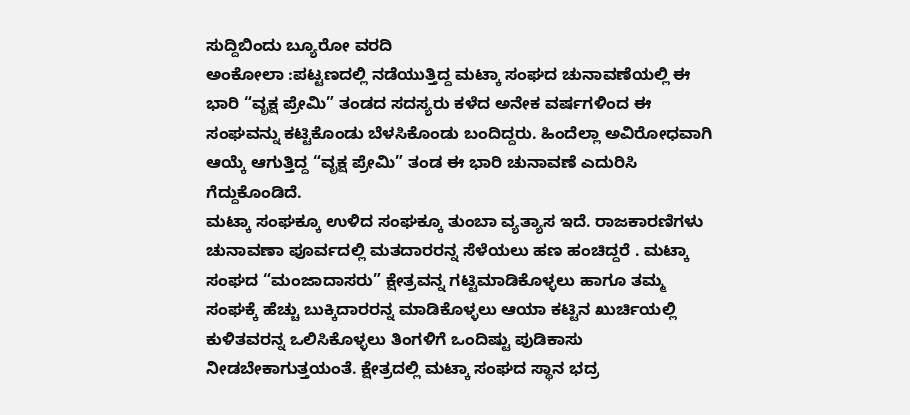ಸುದ್ದಿಬಿಂದು ಬ್ಯೂರೋ ವರದಿ
ಅಂಕೋಲಾ :ಪಟ್ಟಣದಲ್ಲಿ ನಡೆಯುತ್ತಿದ್ದ ಮಟ್ಕಾ ಸಂಘದ ಚುನಾವಣೆಯಲ್ಲಿ ಈ ಭಾರಿ “ವೃಕ್ಷ ಪ್ರೇಮಿ” ತಂಡದ ಸದಸ್ಯರು ಕಳೆದ ಅನೇಕ ವರ್ಷಗಳಿಂದ ಈ ಸಂಘವನ್ನು ಕಟ್ಟಿಕೊಂಡು ಬೆಳಸಿಕೊಂಡು ಬಂದಿದ್ದರು. ಹಿಂದೆಲ್ಲಾ ಅವಿರೋಧವಾಗಿ ಆಯ್ಕೆ ಆಗುತ್ತಿದ್ದ “ವೃಕ್ಷ ಪ್ರೇಮಿ” ತಂಡ ಈ ಭಾರಿ ಚುನಾವಣೆ ಎದುರಿಸಿ ಗೆದ್ದುಕೊಂಡಿದೆ.
ಮಟ್ಕಾ ಸಂಘಕ್ಕೂ ಉಳಿದ ಸಂಘಕ್ಕೂ ತುಂಬಾ ವ್ಯತ್ಯಾಸ ಇದೆ. ರಾಜಕಾರಣಿಗಳು ಚುನಾವಣಾ ಪೂರ್ವದಲ್ಲಿ ಮತದಾರರನ್ನ ಸೆಳೆಯಲು ಹಣ ಹಂಚಿದ್ದರೆ . ಮಟ್ಕಾ ಸಂಘದ “ಮಂಜಾದಾಸರು” ಕ್ಷೇತ್ರವನ್ನ ಗಟ್ಟಿಮಾಡಿಕೊಳ್ಳಲು ಹಾಗೂ ತಮ್ಮ ಸಂಘಕ್ಕೆ ಹೆಚ್ಚು ಬುಕ್ಕಿದಾರರನ್ನ ಮಾಡಿಕೊಳ್ಳಲು ಆಯಾ ಕಟ್ಟಿನ ಖುರ್ಚಿಯಲ್ಲಿ ಕುಳಿತವರನ್ನ ಒಲಿಸಿಕೊಳ್ಳಲು ತಿಂಗಳಿಗೆ ಒಂದಿಷ್ಟು ಪುಡಿಕಾಸು ನೀಡಬೇಕಾಗುತ್ತಯಂತೆ. ಕ್ಷೇತ್ರದಲ್ಲಿ ಮಟ್ಕಾ ಸಂಘದ ಸ್ಥಾನ ಭದ್ರ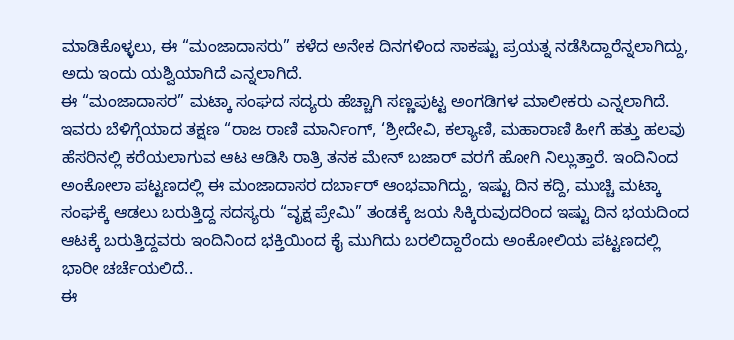ಮಾಡಿಕೊಳ್ಳಲು, ಈ “ಮಂಜಾದಾಸರು” ಕಳೆದ ಅನೇಕ ದಿನಗಳಿಂದ ಸಾಕಷ್ಟು ಪ್ರಯತ್ನ ನಡೆಸಿದ್ದಾರೆನ್ನಲಾಗಿದ್ದು, ಅದು ಇಂದು ಯಶ್ವಿಯಾಗಿದೆ ಎನ್ನಲಾಗಿದೆ.
ಈ “ಮಂಜಾದಾಸರ” ಮಟ್ಕಾ ಸಂಘದ ಸದ್ಯರು ಹೆಚ್ಚಾಗಿ ಸಣ್ಣಪುಟ್ಟ ಅಂಗಡಿಗಳ ಮಾಲೀಕರು ಎನ್ನಲಾಗಿದೆ. ಇವರು ಬೆಳಿಗ್ಗೆಯಾದ ತಕ್ಷಣ “ರಾಜ ರಾಣಿ ಮಾರ್ನಿಂಗ್, ‘ಶ್ರೀದೇವಿ, ಕಲ್ಯಾಣಿ, ಮಹಾರಾಣಿ ಹೀಗೆ ಹತ್ತು ಹಲವು ಹೆಸರಿನಲ್ಲಿ ಕರೆಯಲಾಗುವ ಆಟ ಆಡಿಸಿ ರಾತ್ರಿ ತನಕ ಮೇನ್ ಬಜಾರ್ ವರಗೆ ಹೋಗಿ ನಿಲ್ಲುತ್ತಾರೆ. ಇಂದಿನಿಂದ ಅಂಕೋಲಾ ಪಟ್ಟಣದಲ್ಲಿ ಈ ಮಂಜಾದಾಸರ ದರ್ಬಾರ್ ಆಂಭವಾಗಿದ್ದು, ಇಷ್ಟು ದಿನ ಕದ್ದಿ, ಮುಚ್ಚಿ ಮಟ್ಕಾ ಸಂಘಕ್ಕೆ ಆಡಲು ಬರುತ್ತಿದ್ದ ಸದಸ್ಯರು “ವೃಕ್ಷ ಪ್ರೇಮಿ” ತಂಡಕ್ಕೆ ಜಯ ಸಿಕ್ಕಿರುವುದರಿಂದ ಇಷ್ಟು ದಿನ ಭಯದಿಂದ ಆಟಕ್ಕೆ ಬರುತ್ತಿದ್ದವರು ಇಂದಿನಿಂದ ಭಕ್ತಿಯಿಂದ ಕೈ ಮುಗಿದು ಬರಲಿದ್ದಾರೆಂದು ಅಂಕೋಲಿಯ ಪಟ್ಟಣದಲ್ಲಿ ಭಾರೀ ಚರ್ಚೆಯಲಿದೆ..
ಈ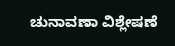ಚುನಾವಣಾ ವಿಶ್ಲೇಷಣೆ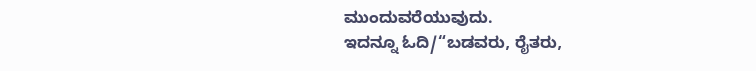ಮುಂದುವರೆಯುವುದು.
ಇದನ್ನೂ ಓದಿ/“ಬಡವರು, ರೈತರು,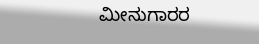ಮೀನುಗಾರರ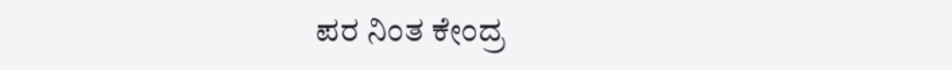ಪರ ನಿಂತ ಕೇಂದ್ರ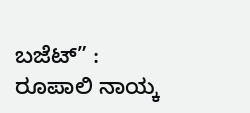ಬಜೆಟ್” : ರೂಪಾಲಿ ನಾಯ್ಕ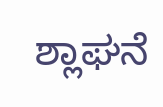ಶ್ಲಾಘನೆ